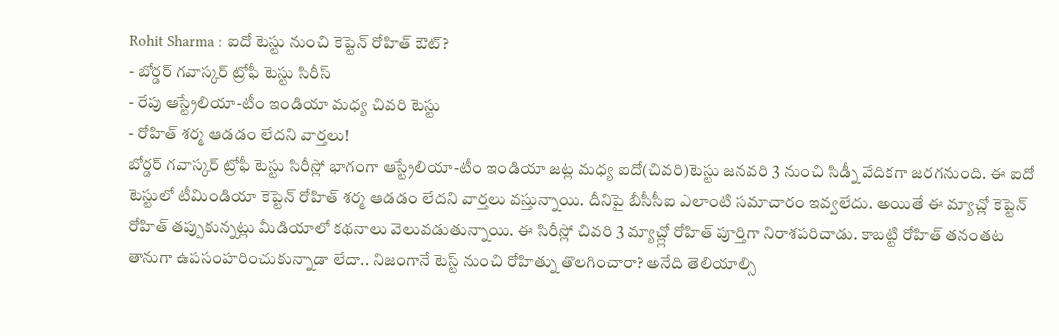Rohit Sharma : ఐదో టెస్టు నుంచి కెప్టెన్ రోహిత్ ఔట్?
- బోర్డర్ గవాస్కర్ ట్రోఫీ టెస్టు సిరీస్
- రేపు ఆస్ట్రేలియా-టీం ఇండియా మధ్య చివరి టెస్టు
- రోహిత్ శర్మ ఆడడం లేదని వార్తలు!
బోర్డర్ గవాస్కర్ ట్రోఫీ టెస్టు సిరీస్లో భాగంగా ఆస్ట్రేలియా-టీం ఇండియా జట్ల మధ్య ఐదో(చివరి)టెస్టు జనవరి 3 నుంచి సిడ్నీ వేదికగా జరగనుంది. ఈ ఐదో టెస్టులో టీమిండియా కెప్టెన్ రోహిత్ శర్మ ఆడడం లేదని వార్తలు వస్తున్నాయి. దీనిపై బీసీసీఐ ఎలాంటి సమాచారం ఇవ్వలేదు. అయితే ఈ మ్యాచ్లో కెప్టెన్ రోహిత్ తప్పుకున్నట్లు మీడియాలో కథనాలు వెలువడుతున్నాయి. ఈ సిరీస్లో చివరి 3 మ్యాచ్ల్లో రోహిత్ పూర్తిగా నిరాశపరిచాడు. కాబట్టి రోహిత్ తనంతట తానుగా ఉపసంహరించుకున్నాడా లేదా.. నిజంగానే టెస్ట్ నుంచి రోహిత్ను తొలగించారా? అనేది తెలియాల్సి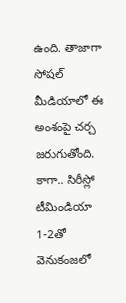ఉంది. తాజాగా సోషల్ మీడియాలో ఈ అంశంపై చర్చ జరుగుతోంది. కాగా.. సిరీస్లో టీమిండియా 1-2తో వెనుకంజలో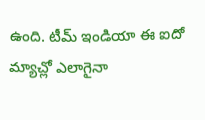ఉంది. టీమ్ ఇండియా ఈ ఐదో మ్యాచ్లో ఎలాగైనా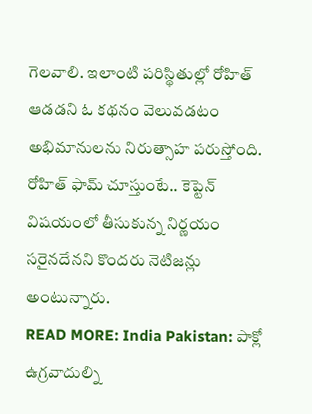గెలవాలి. ఇలాంటి పరిస్థితుల్లో రోహిత్ ఆడడని ఓ కథనం వెలువడటం అభిమానులను నిరుత్సాహ పరుస్తోంది. రోహిత్ ఫామ్ చూస్తుంటే.. కెప్టెన్ విషయంలో తీసుకున్న నిర్ణయం సరైనదేనని కొందరు నెటిజన్లు అంటున్నారు.
READ MORE: India Pakistan: పాక్లో ఉగ్రవాదుల్ని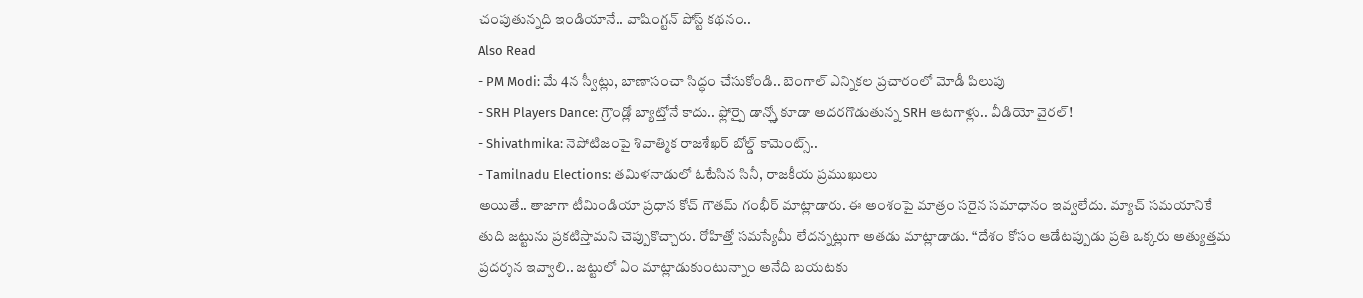చంపుతున్నది ఇండియానే.. వాషింగ్టన్ పోస్ట్ కథనం..
Also Read
- PM Modi: మే 4న స్వీట్లు, బాణాసంచా సిద్ధం చేసుకోండి.. బెంగాల్ ఎన్నికల ప్రచారంలో మోడీ పిలుపు
- SRH Players Dance: గ్రౌండ్లో బ్యాట్తోనే కాదు.. ఫ్లోర్పై డాన్స్తో కూడా అదరగొడుతున్న SRH ఆటగాళ్లు.. వీడియో వైరల్!
- Shivathmika: నెపోటిజంపై శివాత్మిక రాజశేఖర్ బోల్డ్ కామెంట్స్..
- Tamilnadu Elections: తమిళనాడులో ఓటేసిన సినీ, రాజకీయ ప్రముఖులు
అయితే.. తాజాగా టీమిండియా ప్రధాన కోచ్ గౌతమ్ గంభీర్ మాట్లాడారు. ఈ అంశంపై మాత్రం సరైన సమాధానం ఇవ్వలేదు. మ్యాచ్ సమయానికే తుది జట్టును ప్రకటిస్తామని చెప్పుకొచ్చారు. రోహిత్తో సమస్యేమీ లేదన్నట్లుగా అతడు మాట్లాడాడు. “దేశం కోసం ఆడేటప్పుడు ప్రతి ఒక్కరు అత్యుత్తమ ప్రదర్శన ఇవ్వాలి.. జట్టులో ఏం మాట్లాడుకుంటున్నాం అనేది బయటకు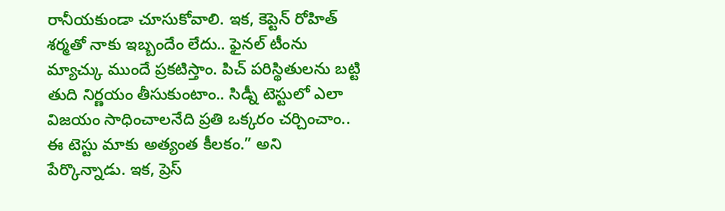రానీయకుండా చూసుకోవాలి. ఇక, కెప్టెన్ రోహిత్ శర్మతో నాకు ఇబ్బందేం లేదు.. ఫైనల్ టీంను మ్యాచ్కు ముందే ప్రకటిస్తాం. పిచ్ పరిస్థితులను బట్టి తుది నిర్ణయం తీసుకుంటాం.. సిడ్నీ టెస్టులో ఎలా విజయం సాధించాలనేది ప్రతి ఒక్కరం చర్చించాం.. ఈ టెస్టు మాకు అత్యంత కీలకం.” అని పేర్కొన్నాడు. ఇక, ప్రెస్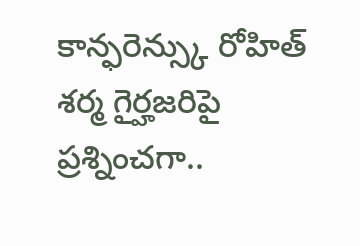కాన్ఫరెన్స్కు రోహిత్ శర్మ గైర్హజరిపై ప్రశ్నించగా..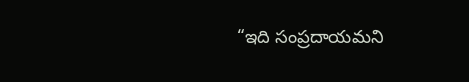“ఇది సంప్రదాయమని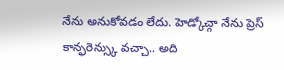నేను అనుకోవడం లేదు. హెడ్కోచ్గా నేను ప్రెస్ కాన్ఫరెన్స్కు వచ్చా.. అది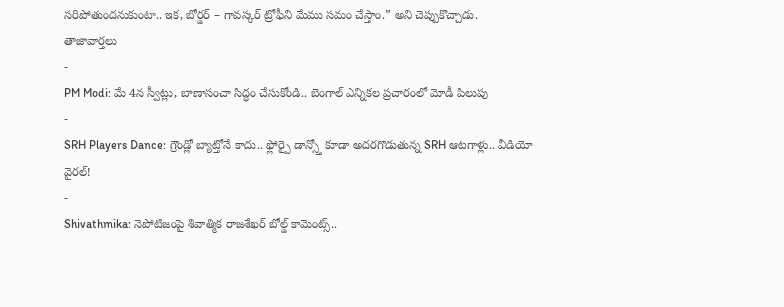సరిపోతుందనుకుంటా.. ఇక, బోర్డర్ – గావస్కర్ ట్రోఫీని మేము సమం చేస్తాం.” అని చెప్పుకొచ్చాడు.
తాజావార్తలు
-
PM Modi: మే 4న స్వీట్లు, బాణాసంచా సిద్ధం చేసుకోండి.. బెంగాల్ ఎన్నికల ప్రచారంలో మోడీ పిలుపు
-
SRH Players Dance: గ్రౌండ్లో బ్యాట్తోనే కాదు.. ఫ్లోర్పై డాన్స్తో కూడా అదరగొడుతున్న SRH ఆటగాళ్లు.. వీడియో వైరల్!
-
Shivathmika: నెపోటిజంపై శివాత్మిక రాజశేఖర్ బోల్డ్ కామెంట్స్..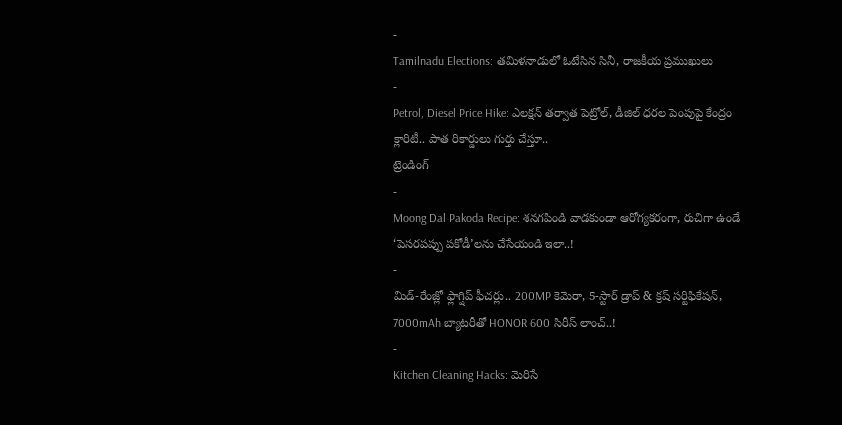-
Tamilnadu Elections: తమిళనాడులో ఓటేసిన సినీ, రాజకీయ ప్రముఖులు
-
Petrol, Diesel Price Hike: ఎలక్షన్ తర్వాత పెట్రోల్, డీజిల్ ధరల పెంపుపై కేంద్రం క్లారిటీ.. పాత రికార్డులు గుర్తు చేస్తూ..
ట్రెండింగ్
-
Moong Dal Pakoda Recipe: శనగపిండి వాడకుండా ఆరోగ్యకరంగా, రుచిగా ఉండే ‘పెసరపప్పు పకోడీ’లను చేసేయండి ఇలా..!
-
మిడ్-రేంజ్లో ఫ్లాగ్షిప్ ఫీచర్లు.. 200MP కెమెరా, 5-స్టార్ డ్రాప్ & క్రష్ సర్టిఫికేషన్, 7000mAh బ్యాటరీతో HONOR 600 సిరీస్ లాంచ్..!
-
Kitchen Cleaning Hacks: మెరిసే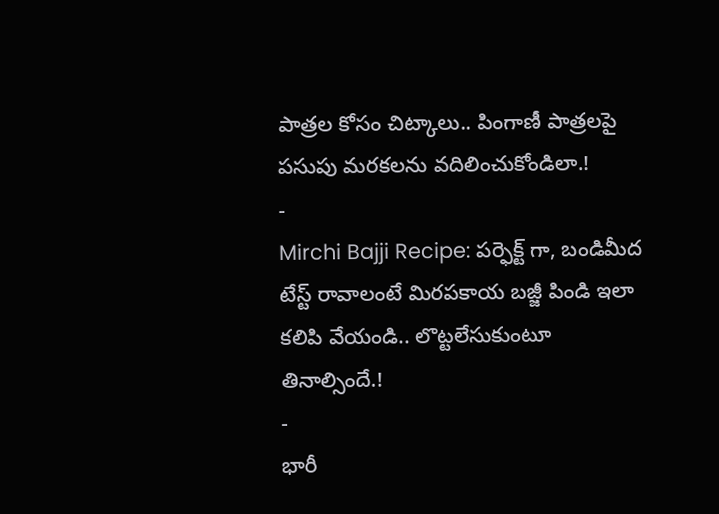పాత్రల కోసం చిట్కాలు.. పింగాణీ పాత్రలపై పసుపు మరకలను వదిలించుకోండిలా.!
-
Mirchi Bajji Recipe: పర్ఫెక్ట్ గా, బండిమీద టేస్ట్ రావాలంటే మిరపకాయ బజ్జీ పిండి ఇలా కలిపి వేయండి.. లొట్టలేసుకుంటూ తినాల్సిందే.!
-
భారీ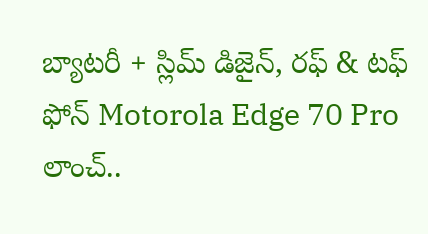బ్యాటరీ + స్లిమ్ డిజైన్, రఫ్ & టఫ్ ఫోన్ Motorola Edge 70 Pro లాంచ్..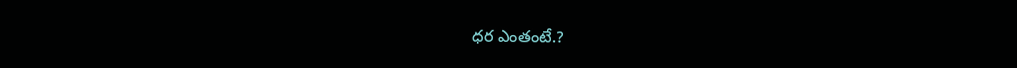ధర ఎంతంటే.?